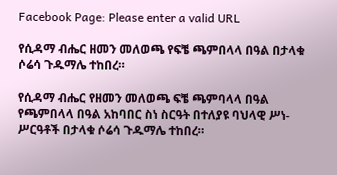Facebook Page: Please enter a valid URL

የሲዳማ ብሔር ዘመን መለወጫ የፍቼ ጫምበላላ በዓል በታላቁ ሶሬሳ ጉዱማሌ ተከበረ።

የሲዳማ ብሔር የዘመን መለወጫ ፍቼ ጫምባላላ በዓል የጫምበላላ በዓል አከባበር ስነ ስርዓት በተለያዩ ባህላዊ ሥነ-ሥርዓቶች በታላቁ ሶሬሳ ጉዱማሌ ተከበረ።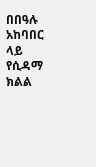በበዓሉ አከባበር ላይ የሲዳማ ክልል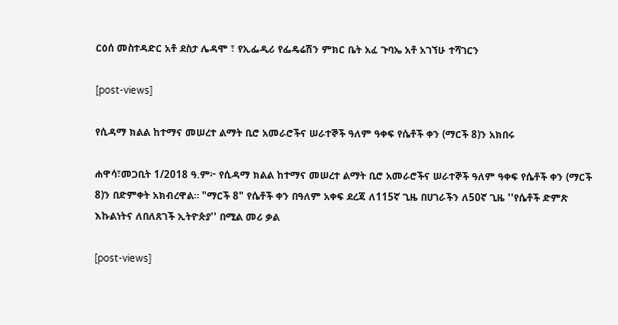ርዕሰ መስተዳድር አቶ ደስታ ሌዳሞ ፣ የኢፌዲሪ የፌዴሬሽን ምክር ቤት አፈ ጉባኤ አቶ አገኘሁ ተሻገርን

[post-views]

የሲዳማ ክልል ከተማና መሠረተ ልማት ቢሮ አመራሮችና ሠራተኞች ዓለም ዓቀፍ የሴቶች ቀን (ማርች 8)ን አክበሩ

ሐዋሳ፣መጋቢት 1/2018 ዓ.ም፦ የሲዳማ ክልል ከተማና መሠረተ ልማት ቢሮ አመራሮችና ሠራተኞች ዓለም ዓቀፍ የሴቶች ቀን (ማርች 8)ን በድምቀት አክብረዋል። "ማርች 8" የሴቶች ቀን በዓለም አቀፍ ደረጃ ለ115ኛ ጊዜ በሀገራችን ለ50ኛ ጊዜ ''የሴቶች ድምጽ እኩልነትና ለበለጸገች ኢትዮጵያ'' በሚል መሪ ቃል

[post-views]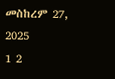መስከረም 27, 2025
1 2